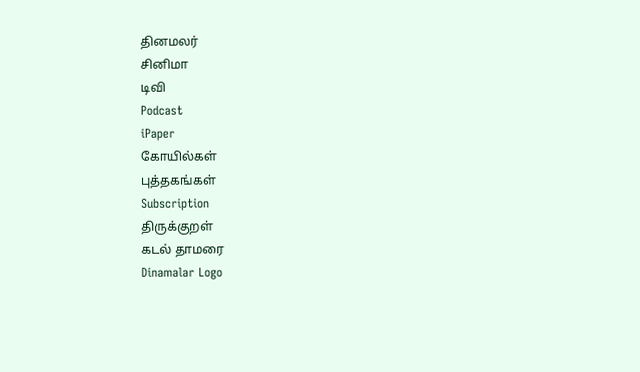தினமலர்
சினிமா
டிவி
Podcast
iPaper
கோயில்கள்
புத்தகங்கள்
Subscription
திருக்குறள்
கடல் தாமரை
Dinamalar Logo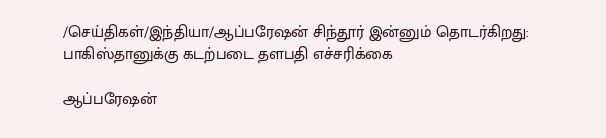/செய்திகள்/இந்தியா/ஆப்பரேஷன் சிந்தூர் இன்னும் தொடர்கிறது: பாகிஸ்தானுக்கு கடற்படை தளபதி எச்சரிக்கை

ஆப்பரேஷன்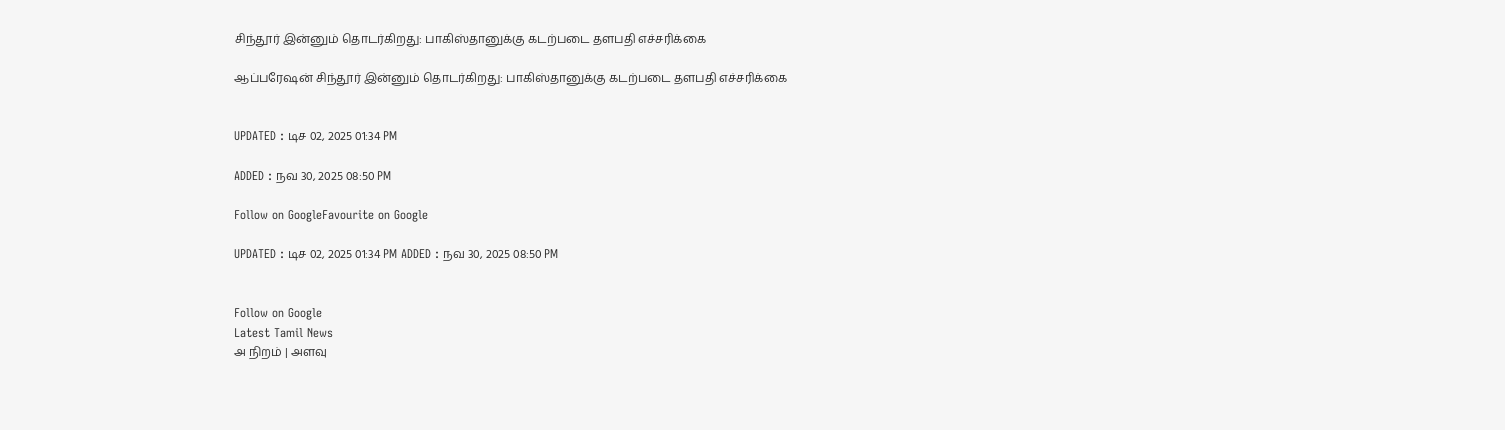சிந்தூர் இன்னும் தொடர்கிறது: பாகிஸ்தானுக்கு கடற்படை தளபதி எச்சரிக்கை

ஆப்பரேஷன் சிந்தூர் இன்னும் தொடர்கிறது: பாகிஸ்தானுக்கு கடற்படை தளபதி எச்சரிக்கை


UPDATED : டிச 02, 2025 01:34 PM

ADDED : நவ 30, 2025 08:50 PM

Follow on GoogleFavourite on Google

UPDATED : டிச 02, 2025 01:34 PM ADDED : நவ 30, 2025 08:50 PM


Follow on Google
Latest Tamil News
அ நிறம் | அளவு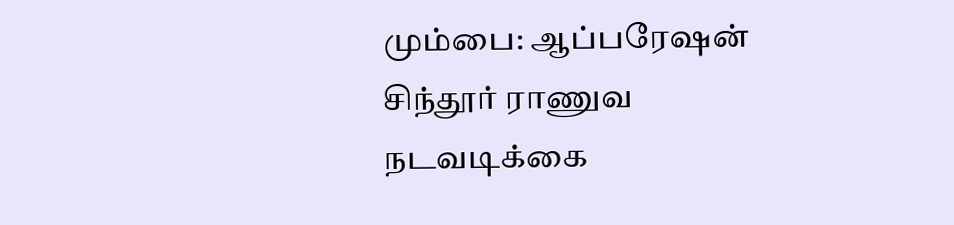மும்பை: ஆப்பரேஷன் சிந்தூர் ராணுவ நடவடிக்கை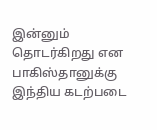இன்னும் தொடர்கிறது என பாகிஸ்தானுக்கு இந்திய கடற்படை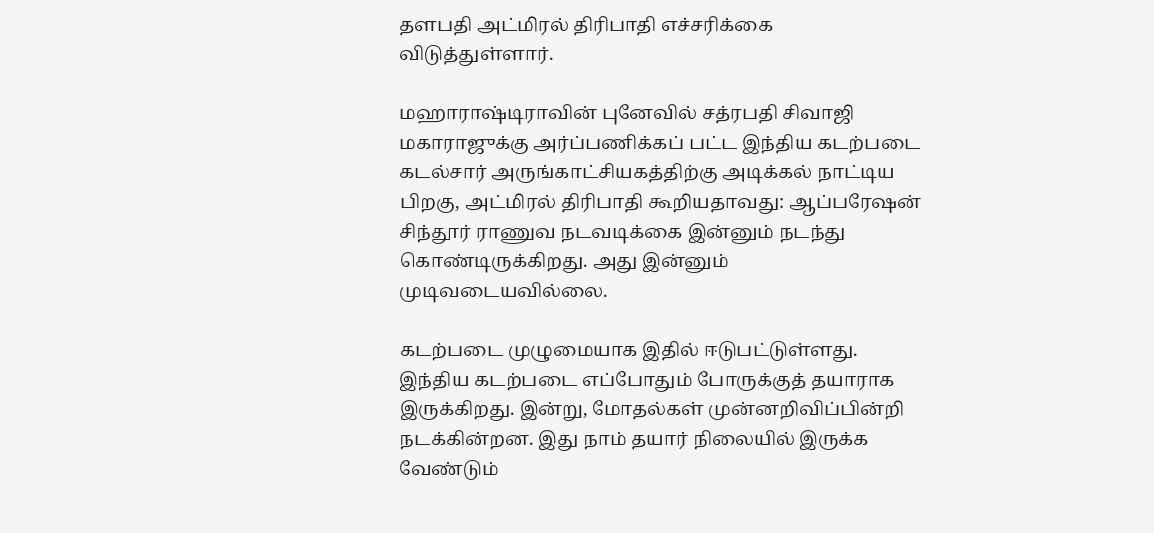தளபதி அட்மிரல் திரிபாதி எச்சரிக்கை விடுத்துள்ளார்.

மஹாராஷ்டிராவின் புனேவில் சத்ரபதி சிவாஜி மகாராஜுக்கு அர்ப்பணிக்கப் பட்ட இந்திய கடற்படை கடல்சார் அருங்காட்சியகத்திற்கு அடிக்கல் நாட்டிய பிறகு, அட்மிரல் திரிபாதி கூறியதாவது: ஆப்பரேஷன் சிந்தூர் ராணுவ நடவடிக்கை இன்னும் நடந்து கொண்டிருக்கிறது. அது இன்னும் முடிவடையவில்லை.

கடற்படை முழுமையாக இதில் ஈடுபட்டுள்ளது. இந்திய கடற்படை எப்போதும் போருக்குத் தயாராக இருக்கிறது. இன்று, மோதல்கள் முன்னறிவிப்பின்றி நடக்கின்றன. இது நாம் தயார் நிலையில் இருக்க வேண்டும்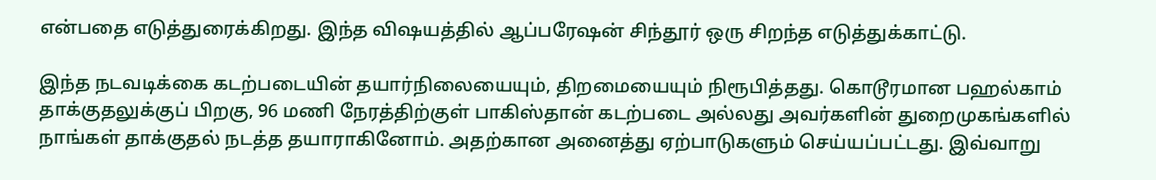என்பதை எடுத்துரைக்கிறது. இந்த விஷயத்தில் ஆப்பரேஷன் சிந்தூர் ஒரு சிறந்த எடுத்துக்காட்டு.

இந்த நடவடிக்கை கடற்படையின் தயார்நிலையையும், திறமையையும் நிரூபித்தது. கொடூரமான பஹல்காம் தாக்குதலுக்குப் பிறகு, 96 மணி நேரத்திற்குள் பாகிஸ்தான் கடற்படை அல்லது அவர்களின் துறைமுகங்களில் நாங்கள் தாக்குதல் நடத்த தயாராகினோம். அதற்கான அனைத்து ஏற்பாடுகளும் செய்யப்பட்டது. இவ்வாறு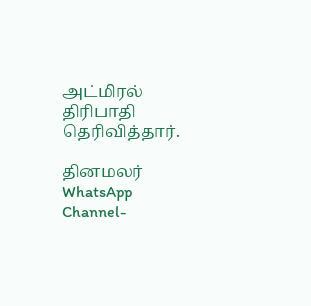அட்மிரல் திரிபாதி தெரிவித்தார்.

தினமலர் WhatsApp Channel-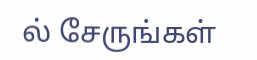ல் சேருங்கள்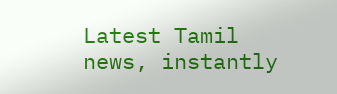Latest Tamil news, instantly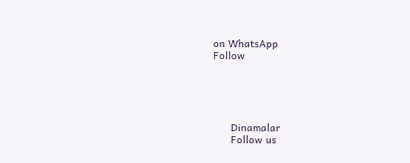on WhatsApp
Follow





      Dinamalar
      Follow us